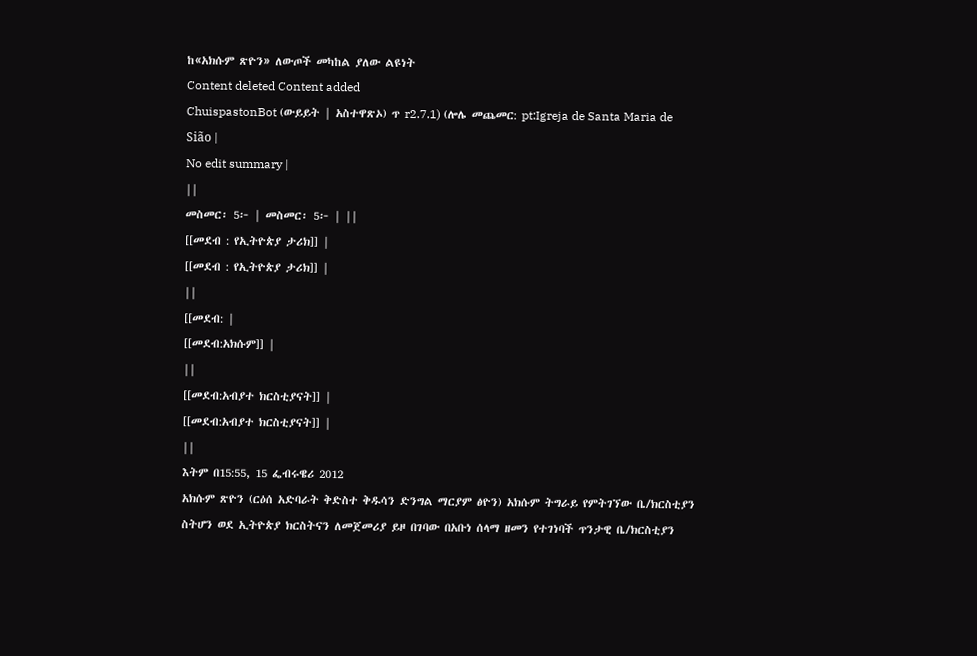ከ«አክሱም ጽዮን» ለውጦች መካከል ያለው ልዩነት
Content deleted Content added
ChuispastonBot (ውይይት | አስተዋጽኦ) ጥ r2.7.1) (ሎሌ መጨመር: pt:Igreja de Santa Maria de Sião |
No edit summary |
||
መስመር፡ 5፦ | መስመር፡ 5፦ | ||
[[መደብ : የኢትዮጵያ ታሪክ]] |
[[መደብ : የኢትዮጵያ ታሪክ]] |
||
[[መደብ: |
[[መደብ:አክሱም]] |
||
[[መደብ:አብያተ ክርስቲያናት]] |
[[መደብ:አብያተ ክርስቲያናት]] |
||
እትም በ15:55, 15 ፌብሩዌሪ 2012
አክሱም ጽዮን (ርዕሰ አድባራት ቅድስተ ቅዱሳን ድንግል ማርያም ፅዮን) አክሱም ትግራይ የምትገኘው ቤ/ክርስቲያን ስትሆን ወደ ኢትዮጵያ ክርስትናን ለመጀመሪያ ይዞ በገባው በአቡነ ሰላማ ዘመን የተገነባች ጥንታዊ ቤ/ክርስቲያን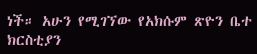ነች። አሁን የሚገኘው የአክሱም ጽዮን ቤተ ክርስቲያን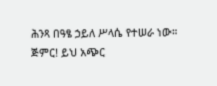ሕንጻ በዓፄ ኃይለ ሥላሴ የተሠራ ነው።
ጅምር! ይህ አጭር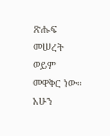ጽሑፍ መሠረት ወይም መዋቅር ነው። አሁን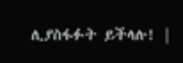ሊያስፋፉት ይችላሉ! |